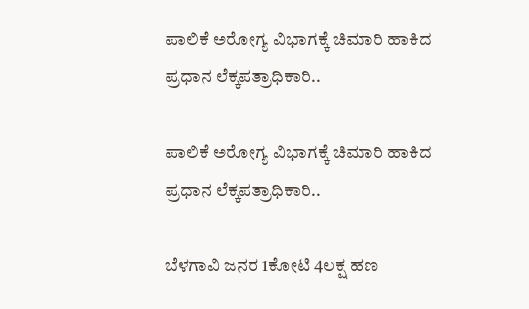ಪಾಲಿಕೆ ಅರೋಗ್ಯ ವಿಭಾಗಕ್ಕೆ ಚಿಮಾರಿ ಹಾಕಿದ ಪ್ರಧಾನ ಲೆಕ್ಕಪತ್ರಾಧಿಕಾರಿ..

ಪಾಲಿಕೆ ಅರೋಗ್ಯ ವಿಭಾಗಕ್ಕೆ ಚಿಮಾರಿ ಹಾಕಿದ ಪ್ರಧಾನ ಲೆಕ್ಕಪತ್ರಾಧಿಕಾರಿ..

ಬೆಳಗಾವಿ ಜನರ 1ಕೋಟಿ 4ಲಕ್ಷ ಹಣ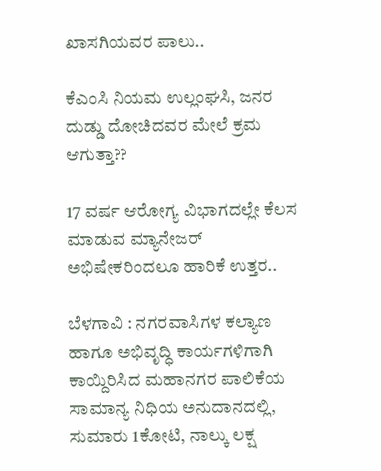ಖಾಸಗಿಯವರ ಪಾಲು..

ಕೆಎಂಸಿ ನಿಯಮ ಉಲ್ಲಂಘಸಿ, ಜನರ ದುಡ್ಡು ದೋಚಿದವರ ಮೇಲೆ ಕ್ರಮ ಆಗುತ್ತಾ??

17 ವರ್ಷ ಆರೋಗ್ಯ ವಿಭಾಗದಲ್ಲೇ ಕೆಲಸ ಮಾಡುವ ಮ್ಯಾನೇಜರ್ ಅಭಿಷೇಕರಿಂದಲೂ ಹಾರಿಕೆ ಉತ್ತರ..

ಬೆಳಗಾವಿ : ನಗರವಾಸಿಗಳ ಕಲ್ಯಾಣ ಹಾಗೂ ಅಭಿವೃದ್ಧಿ ಕಾರ್ಯಗಳಿಗಾಗಿ ಕಾಯ್ದಿರಿಸಿದ ಮಹಾನಗರ ಪಾಲಿಕೆಯ ಸಾಮಾನ್ಯ ನಿಧಿಯ ಅನುದಾನದಲ್ಲಿ, ಸುಮಾರು 1ಕೋಟಿ, ನಾಲ್ಕು ಲಕ್ಷ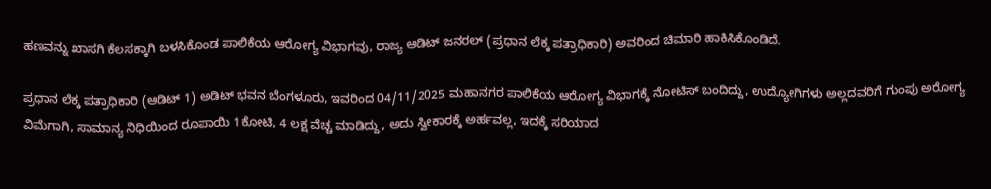ಹಣವನ್ನು ಖಾಸಗಿ ಕೆಲಸಕ್ಕಾಗಿ ಬಳಸಿಕೊಂಡ ಪಾಲಿಕೆಯ ಆರೋಗ್ಯ ವಿಭಾಗವು, ರಾಜ್ಯ ಆಡಿಟ್ ಜನರಲ್ (ಪ್ರಧಾನ ಲೆಕ್ಕ ಪತ್ರಾಧಿಕಾರಿ) ಅವರಿಂದ ಚಿಮಾರಿ ಹಾಕಿಸಿಕೊಂಡಿದೆ.

ಪ್ರಧಾನ ಲೆಕ್ಕ ಪತ್ರಾಧಿಕಾರಿ (ಆಡಿಟ್ 1) ಅಡಿಟ್ ಭವನ ಬೆಂಗಳೂರು, ಇವರಿಂದ 04/11/2025 ಮಹಾನಗರ ಪಾಲಿಕೆಯ ಆರೋಗ್ಯ ವಿಭಾಗಕ್ಕೆ ನೋಟಿಸ್ ಬಂದಿದ್ದು, ಉದ್ಯೋಗಿಗಳು ಅಲ್ಲದವರಿಗೆ ಗುಂಪು ಅರೋಗ್ಯ ವಿಮೆಗಾಗಿ, ಸಾಮಾನ್ಯ ನಿಧಿಯಿಂದ ರೂಪಾಯಿ 1ಕೋಟಿ, 4 ಲಕ್ಷ ವೆಚ್ಚ ಮಾಡಿದ್ದು, ಅದು ಸ್ವೀಕಾರಕ್ಕೆ ಅರ್ಹವಲ್ಲ, ಇದಕ್ಕೆ ಸರಿಯಾದ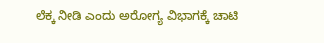ಲೆಕ್ಕ ನೀಡಿ ಎಂದು ಅರೋಗ್ಯ ವಿಭಾಗಕ್ಕೆ ಚಾಟಿ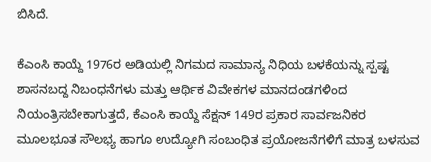ಬಿಸಿದೆ.

ಕೆಎಂಸಿ ಕಾಯ್ದೆ 1976ರ ಅಡಿಯಲ್ಲಿ ನಿಗಮದ ಸಾಮಾನ್ಯ ನಿಧಿಯ ಬಳಕೆಯನ್ನು ಸ್ಪಷ್ಟ ಶಾಸನಬದ್ದ ನಿಬಂಧನೆಗಳು ಮತ್ತು ಆರ್ಥಿಕ ವಿವೇಕಗಳ ಮಾನದಂಡಗಳಿಂದ ನಿಯಂತ್ರಿಸಬೇಕಾಗುತ್ತದೆ, ಕೆಎಂಸಿ ಕಾಯ್ದೆ ಸೆಕ್ಷನ್ 149ರ ಪ್ರಕಾರ ಸಾರ್ವಜನಿಕರ ಮೂಲಭೂತ ಸೌಲಭ್ಯ ಹಾಗೂ ಉದ್ಯೋಗಿ ಸಂಬಂಧಿತ ಪ್ರಯೋಜನೆಗಳಿಗೆ ಮಾತ್ರ ಬಳಸುವ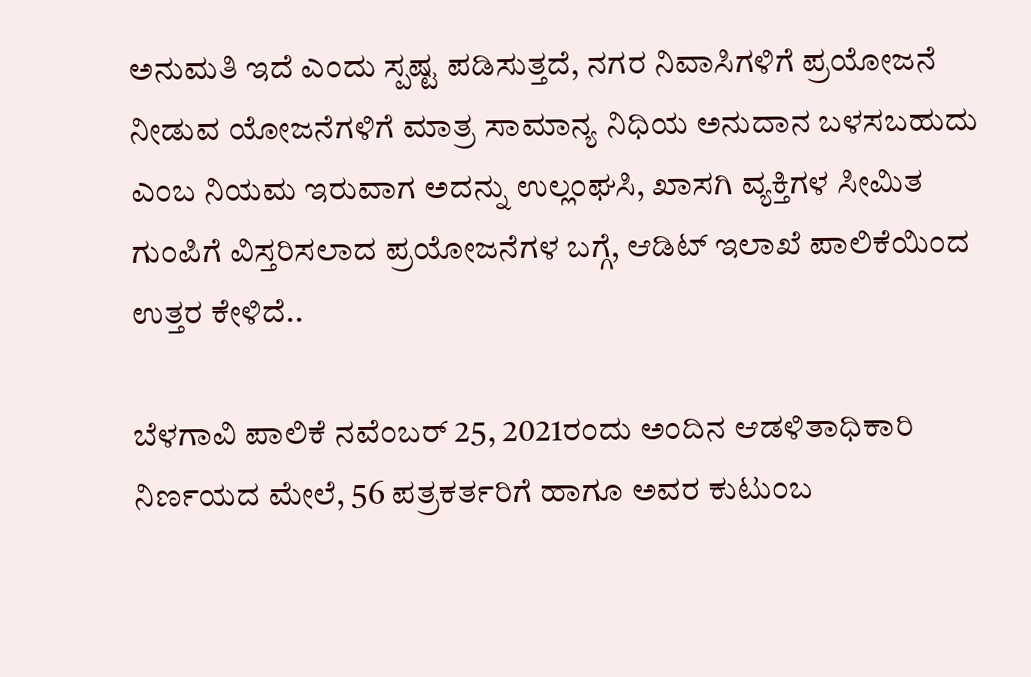ಅನುಮತಿ ಇದೆ ಎಂದು ಸ್ಪಷ್ಟ ಪಡಿಸುತ್ತದೆ, ನಗರ ನಿವಾಸಿಗಳಿಗೆ ಪ್ರಯೋಜನೆ ನೀಡುವ ಯೋಜನೆಗಳಿಗೆ ಮಾತ್ರ ಸಾಮಾನ್ಯ ನಿಧಿಯ ಅನುದಾನ ಬಳಸಬಹುದು ಎಂಬ ನಿಯಮ ಇರುವಾಗ ಅದನ್ನು ಉಲ್ಲಂಘಸಿ, ಖಾಸಗಿ ವ್ಯಕ್ತಿಗಳ ಸೀಮಿತ ಗುಂಪಿಗೆ ವಿಸ್ತರಿಸಲಾದ ಪ್ರಯೋಜನೆಗಳ ಬಗ್ಗೆ, ಆಡಿಟ್ ಇಲಾಖೆ ಪಾಲಿಕೆಯಿಂದ ಉತ್ತರ ಕೇಳಿದೆ..

ಬೆಳಗಾವಿ ಪಾಲಿಕೆ ನವೆಂಬರ್ 25, 2021ರಂದು ಅಂದಿನ ಆಡಳಿತಾಧಿಕಾರಿ ನಿರ್ಣಯದ ಮೇಲೆ, 56 ಪತ್ರಕರ್ತರಿಗೆ ಹಾಗೂ ಅವರ ಕುಟುಂಬ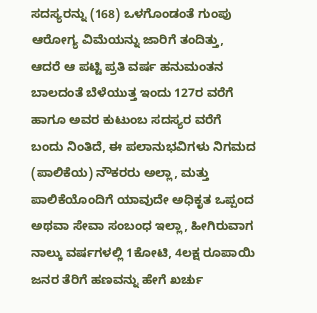ಸದಸ್ಯರನ್ನು (168) ಒಳಗೊಂಡಂತೆ ಗುಂಪು ಆರೋಗ್ಯ ವಿಮೆಯನ್ನು ಜಾರಿಗೆ ತಂದಿತ್ತು, ಆದರೆ ಆ ಪಟ್ಟಿ ಪ್ರತಿ ವರ್ಷ ಹನುಮಂತನ ಬಾಲದಂತೆ ಬೆಳೆಯುತ್ತ ಇಂದು 127ರ ವರೆಗೆ ಹಾಗೂ ಅವರ ಕುಟುಂಬ ಸದಸ್ಯರ ವರೆಗೆ ಬಂದು ನಿಂತಿದೆ, ಈ ಪಲಾನುಭವಿಗಳು ನಿಗಮದ (ಪಾಲಿಕೆಯ) ನೌಕರರು ಅಲ್ಲಾ, ಮತ್ತು ಪಾಲಿಕೆಯೊಂದಿಗೆ ಯಾವುದೇ ಅಧಿಕೃತ ಒಪ್ಪಂದ ಅಥವಾ ಸೇವಾ ಸಂಬಂಧ ಇಲ್ಲಾ, ಹೀಗಿರುವಾಗ ನಾಲ್ಕು ವರ್ಷಗಳಲ್ಲಿ 1ಕೋಟಿ, 4ಲಕ್ಷ ರೂಪಾಯಿ ಜನರ ತೆರಿಗೆ ಹಣವನ್ನು ಹೇಗೆ ಖರ್ಚು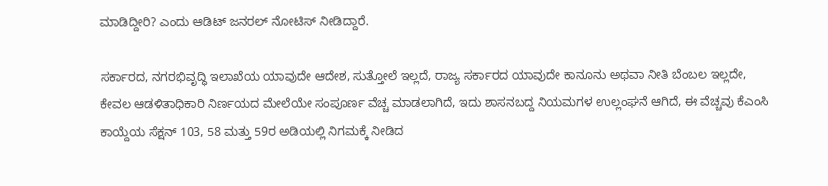ಮಾಡಿದ್ದೀರಿ? ಎಂದು ಆಡಿಟ್ ಜನರಲ್ ನೋಟಿಸ್ ನೀಡಿದ್ದಾರೆ.

ಸರ್ಕಾರದ, ನಗರಭಿವೃದ್ಧಿ ಇಲಾಖೆಯ ಯಾವುದೇ ಆದೇಶ, ಸುತ್ತೋಲೆ ಇಲ್ಲದೆ, ರಾಜ್ಯ ಸರ್ಕಾರದ ಯಾವುದೇ ಕಾನೂನು ಅಥವಾ ನೀತಿ ಬೆಂಬಲ ಇಲ್ಲದೇ, ಕೇವಲ ಆಡಳಿತಾಧಿಕಾರಿ ನಿರ್ಣಯದ ಮೇಲೆಯೇ ಸಂಪೂರ್ಣ ವೆಚ್ಚ ಮಾಡಲಾಗಿದೆ, ಇದು ಶಾಸನಬದ್ದ ನಿಯಮಗಳ ಉಲ್ಲಂಘನೆ ಆಗಿದೆ, ಈ ವೆಚ್ಚವು ಕೆಎಂಸಿ ಕಾಯ್ದೆಯ ಸೆಕ್ಷನ್ 103, 58 ಮತ್ತು 59ರ ಅಡಿಯಲ್ಲಿ ನಿಗಮಕ್ಕೆ ನೀಡಿದ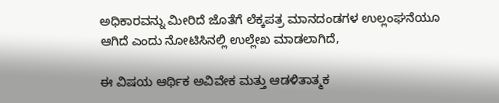ಅಧಿಕಾರವನ್ನು ಮೀರಿದೆ ಜೊತೆಗೆ ಲೆಕ್ಕಪತ್ರ ಮಾನದಂಡಗಳ ಉಲ್ಲಂಘನೆಯೂ ಆಗಿದೆ ಎಂದು ನೋಟಿಸಿನಲ್ಲಿ ಉಲ್ಲೇಖ ಮಾಡಲಾಗಿದೆ,

ಈ ವಿಷಯ ಆರ್ಥಿಕ ಅವಿವೇಕ ಮತ್ತು ಆಡಳಿತಾತ್ಮಕ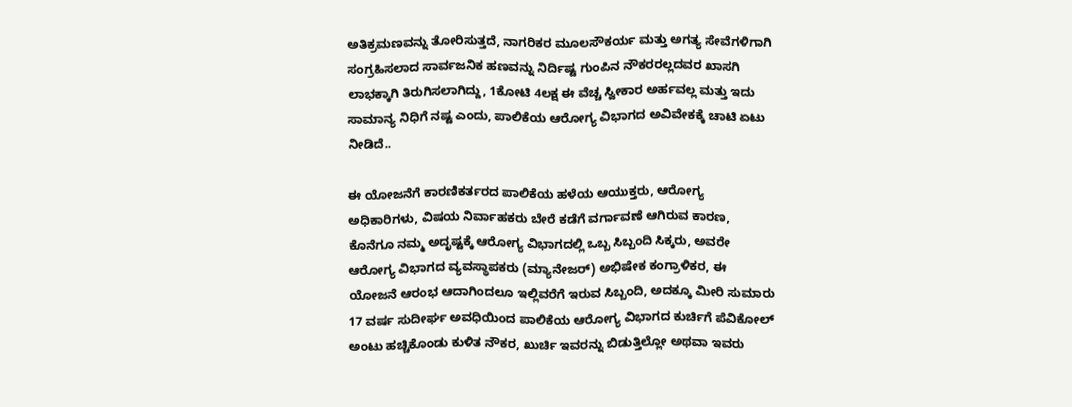ಅತಿಕ್ರಮಣವನ್ನು ತೋರಿಸುತ್ತದೆ, ನಾಗರಿಕರ ಮೂಲಸೌಕರ್ಯ ಮತ್ತು ಅಗತ್ಯ ಸೇವೆಗಳಿಗಾಗಿ ಸಂಗ್ರಹಿಸಲಾದ ಸಾರ್ವಜನಿಕ ಹಣವನ್ನು ನಿರ್ದಿಷ್ಟ ಗುಂಪಿನ ನೌಕರರಲ್ಲದವರ ಖಾಸಗಿ ಲಾಭಕ್ಕಾಗಿ ತಿರುಗಿಸಲಾಗಿದ್ದು, 1ಕೋಟಿ 4ಲಕ್ಷ ಈ ವೆಚ್ಚ ಸ್ವೀಕಾರ ಅರ್ಹವಲ್ಲ ಮತ್ತು ಇದು ಸಾಮಾನ್ಯ ನಿಧಿಗೆ ನಷ್ಟ ಎಂದು, ಪಾಲಿಕೆಯ ಆರೋಗ್ಯ ವಿಭಾಗದ ಅವಿವೇಕಕ್ಕೆ ಚಾಟಿ ಏಟು ನೀಡಿದೆ..

ಈ ಯೋಜನೆಗೆ ಕಾರಣಿಕರ್ತರದ ಪಾಲಿಕೆಯ ಹಳೆಯ ಆಯುಕ್ತರು, ಆರೋಗ್ಯ ಅಧಿಕಾರಿಗಳು, ವಿಷಯ ನಿರ್ವಾಹಕರು ಬೇರೆ ಕಡೆಗೆ ವರ್ಗಾವಣೆ ಆಗಿರುವ ಕಾರಣ, ಕೊನೆಗೂ ನಮ್ಮ ಅದೃಷ್ಟಕ್ಕೆ ಆರೋಗ್ಯ ವಿಭಾಗದಲ್ಲಿ ಒಬ್ಬ ಸಿಬ್ಬಂದಿ ಸಿಕ್ಕರು, ಅವರೇ ಆರೋಗ್ಯ ವಿಭಾಗದ ವ್ಯವಸ್ಥಾಪಕರು (ಮ್ಯಾನೇಜರ್) ಅಭಿಷೇಕ ಕಂಗ್ರಾಳಿಕರ, ಈ ಯೋಜನೆ ಆರಂಭ ಆದಾಗಿಂದಲೂ ಇಲ್ಲಿವರೆಗೆ ಇರುವ ಸಿಬ್ಬಂದಿ, ಅದಕ್ಕೂ ಮೀರಿ ಸುಮಾರು 17 ವರ್ಷ ಸುದೀರ್ಘ ಅವಧಿಯಿಂದ ಪಾಲಿಕೆಯ ಆರೋಗ್ಯ ವಿಭಾಗದ ಕುರ್ಚಿಗೆ ಪೆವಿಕೋಲ್ ಅಂಟು ಹಚ್ಚಿಕೊಂಡು ಕುಳಿತ ನೌಕರ, ಖುರ್ಚಿ ಇವರನ್ನು ಬಿಡುತ್ತಿಲ್ಲೋ ಅಥವಾ ಇವರು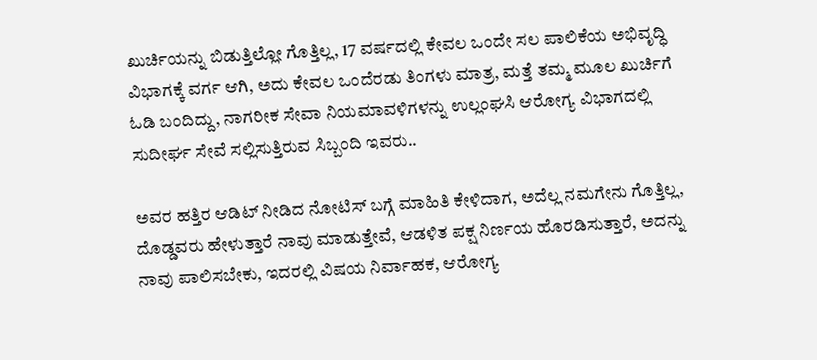ಖುರ್ಚಿಯನ್ನು ಬಿಡುತ್ತಿಲ್ಲೋ ಗೊತ್ತಿಲ್ಲ, 17 ವರ್ಷದಲ್ಲಿ ಕೇವಲ ಒಂದೇ ಸಲ ಪಾಲಿಕೆಯ ಅಭಿವೃದ್ಧಿ ವಿಭಾಗಕ್ಕೆ ವರ್ಗ ಆಗಿ, ಅದು ಕೇವಲ ಒಂದೆರಡು ತಿಂಗಳು ಮಾತ್ರ, ಮತ್ತೆ ತಮ್ಮ ಮೂಲ ಖುರ್ಚಿಗೆ ಓಡಿ ಬಂದಿದ್ದು, ನಾಗರೀಕ ಸೇವಾ ನಿಯಮಾವಳಿಗಳನ್ನು ಉಲ್ಲಂಘಸಿ ಆರೋಗ್ಯ ವಿಭಾಗದಲ್ಲಿ ಸುದೀರ್ಘ ಸೇವೆ ಸಲ್ಲಿಸುತ್ತಿರುವ ಸಿಬ್ಬಂದಿ ಇವರು..

ಅವರ ಹತ್ತಿರ ಆಡಿಟ್ ನೀಡಿದ ನೋಟಿಸ್ ಬಗ್ಗೆ ಮಾಹಿತಿ ಕೇಳಿದಾಗ, ಅದೆಲ್ಲ ನಮಗೇನು ಗೊತ್ತಿಲ್ಲ, ದೊಡ್ಡವರು ಹೇಳುತ್ತಾರೆ ನಾವು ಮಾಡುತ್ತೇವೆ, ಆಡಳಿತ ಪಕ್ಷ ನಿರ್ಣಯ ಹೊರಡಿಸುತ್ತಾರೆ, ಅದನ್ನು ನಾವು ಪಾಲಿಸಬೇಕು, ಇದರಲ್ಲಿ ವಿಷಯ ನಿರ್ವಾಹಕ, ಆರೋಗ್ಯ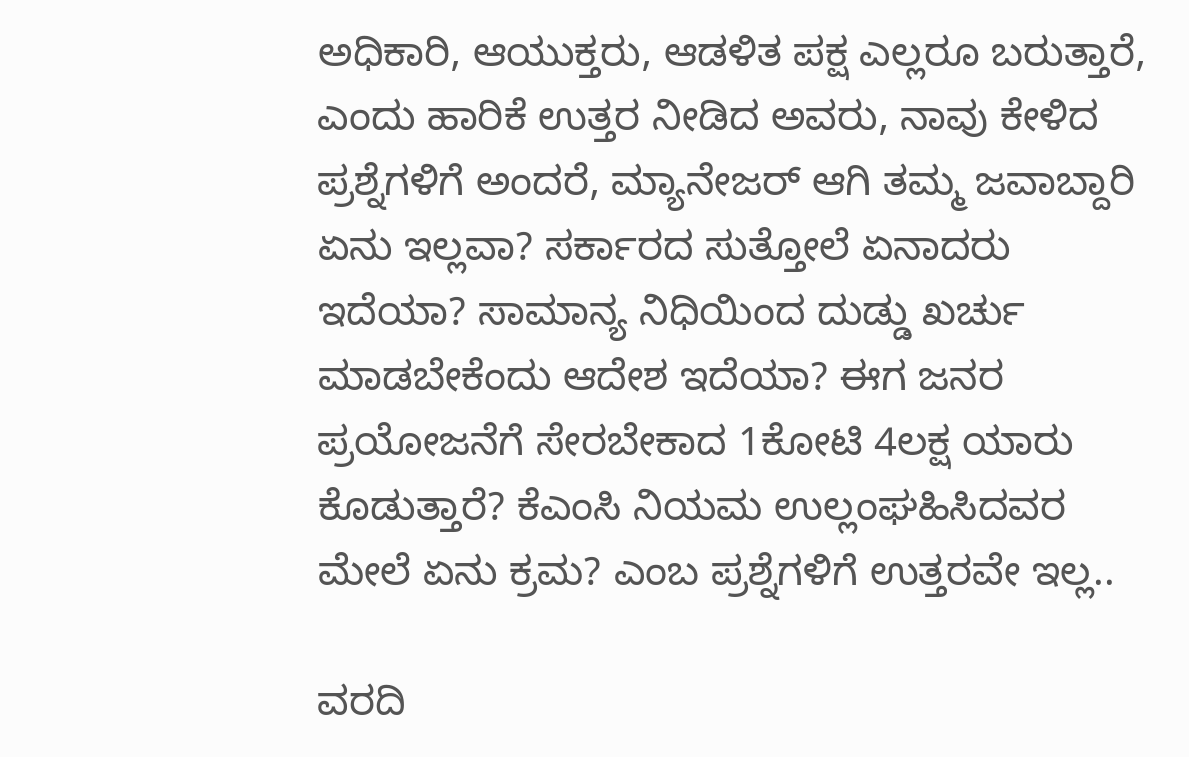ಅಧಿಕಾರಿ, ಆಯುಕ್ತರು, ಆಡಳಿತ ಪಕ್ಷ ಎಲ್ಲರೂ ಬರುತ್ತಾರೆ, ಎಂದು ಹಾರಿಕೆ ಉತ್ತರ ನೀಡಿದ ಅವರು, ನಾವು ಕೇಳಿದ ಪ್ರಶ್ನೆಗಳಿಗೆ ಅಂದರೆ, ಮ್ಯಾನೇಜರ್ ಆಗಿ ತಮ್ಮ ಜವಾಬ್ದಾರಿ ಏನು ಇಲ್ಲವಾ? ಸರ್ಕಾರದ ಸುತ್ತೋಲೆ ಏನಾದರು ಇದೆಯಾ? ಸಾಮಾನ್ಯ ನಿಧಿಯಿಂದ ದುಡ್ಡು ಖರ್ಚು ಮಾಡಬೇಕೆಂದು ಆದೇಶ ಇದೆಯಾ? ಈಗ ಜನರ ಪ್ರಯೋಜನೆಗೆ ಸೇರಬೇಕಾದ 1ಕೋಟಿ 4ಲಕ್ಷ ಯಾರು ಕೊಡುತ್ತಾರೆ? ಕೆಎಂಸಿ ನಿಯಮ ಉಲ್ಲಂಘಹಿಸಿದವರ ಮೇಲೆ ಏನು ಕ್ರಮ? ಎಂಬ ಪ್ರಶ್ನೆಗಳಿಗೆ ಉತ್ತರವೇ ಇಲ್ಲ..

ವರದಿ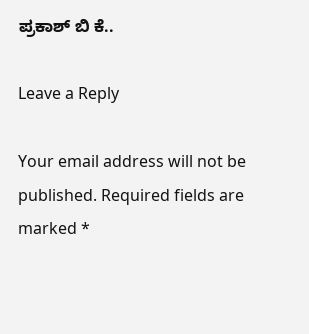ಪ್ರಕಾಶ್ ಬಿ ಕೆ..

Leave a Reply

Your email address will not be published. Required fields are marked *